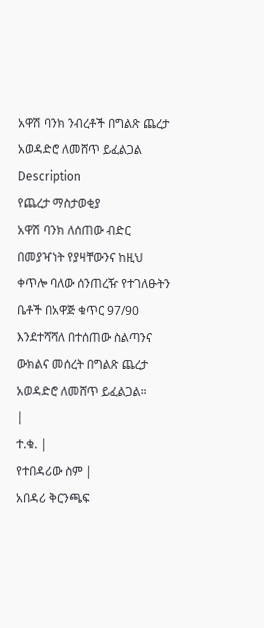አዋሽ ባንክ ንብረቶች በግልጽ ጨረታ አወዳድሮ ለመሸጥ ይፈልጋል
Description
የጨረታ ማስታወቂያ
አዋሽ ባንክ ለሰጠው ብድር በመያዣነት የያዛቸውንና ከዚህ ቀጥሎ ባለው ሰንጠረዥ የተገለፁትን ቤቶች በአዋጅ ቁጥር 97/90 እንደተሻሻለ በተሰጠው ስልጣንና ውክልና መሰረት በግልጽ ጨረታ አወዳድሮ ለመሸጥ ይፈልጋል።
|
ተ.ቁ. |
የተበዳሪው ስም |
አበዳሪ ቅርንጫፍ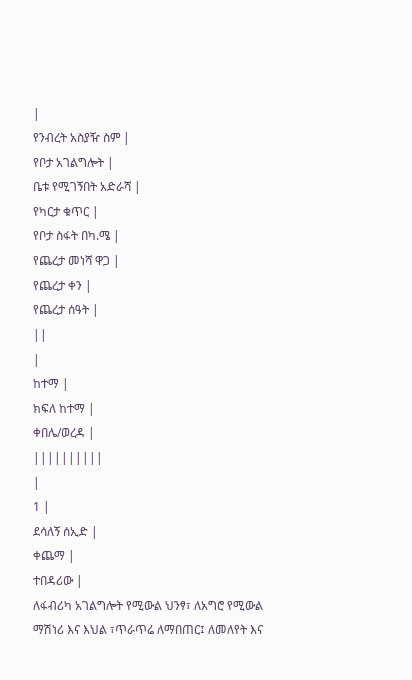|
የንብረት አስያዥ ስም |
የቦታ አገልግሎት |
ቤቱ የሚገኝበት አድራሻ |
የካርታ ቁጥር |
የቦታ ስፋት በካ.ሜ |
የጨረታ መነሻ ዋጋ |
የጨረታ ቀን |
የጨረታ ሰዓት |
||
|
ከተማ |
ክፍለ ከተማ |
ቀበሌ/ወረዳ |
||||||||||
|
1 |
ደሳለኝ ሰኢድ |
ቀጨማ |
ተበዳሪው |
ለፋብሪካ አገልግሎት የሚውል ህንፃ፣ ለአግሮ የሚውል ማሽነሪ እና እህል ፣ጥራጥሬ ለማበጠር፤ ለመለየት እና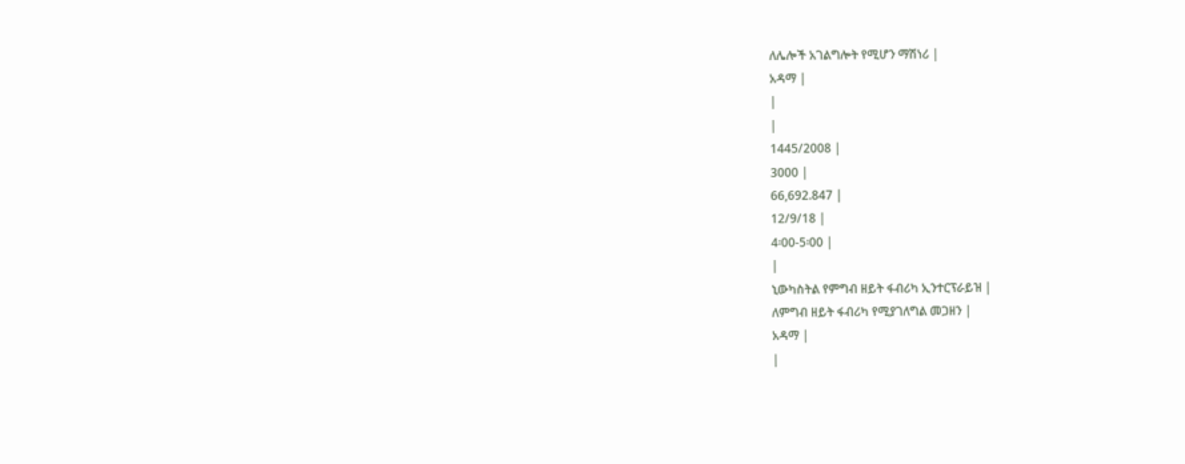ለሌሎች አገልግሎት የሚሆን ማሽነሪ |
አዳማ |
|
|
1445/2008 |
3000 |
66,692.847 |
12/9/18 |
4፡00-5፡00 |
|
ኒውካስትል የምግብ ዘይት ፋብሪካ ኢንተርፕራይዝ |
ለምግብ ዘይት ፋብሪካ የሚያገለግል መጋዘን |
አዳማ |
|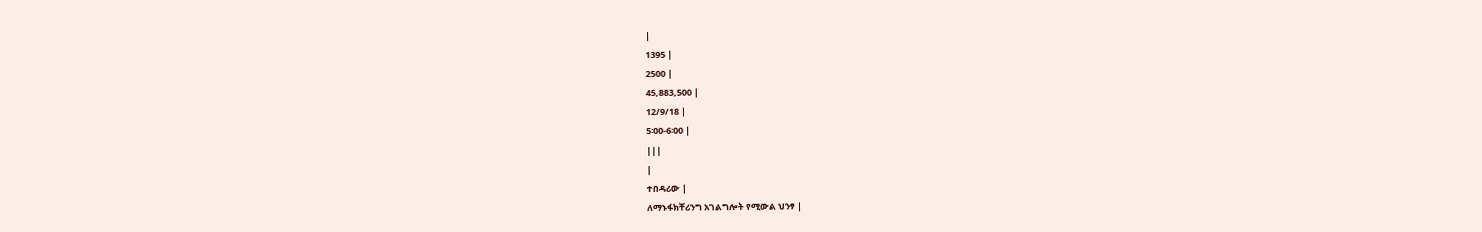|
1395 |
2500 |
45,883,500 |
12/9/18 |
5፡00-6፡00 |
|||
|
ተበዳሪው |
ለማኑፋክቸሪንግ አገልግሎት የሚውል ህንፃ |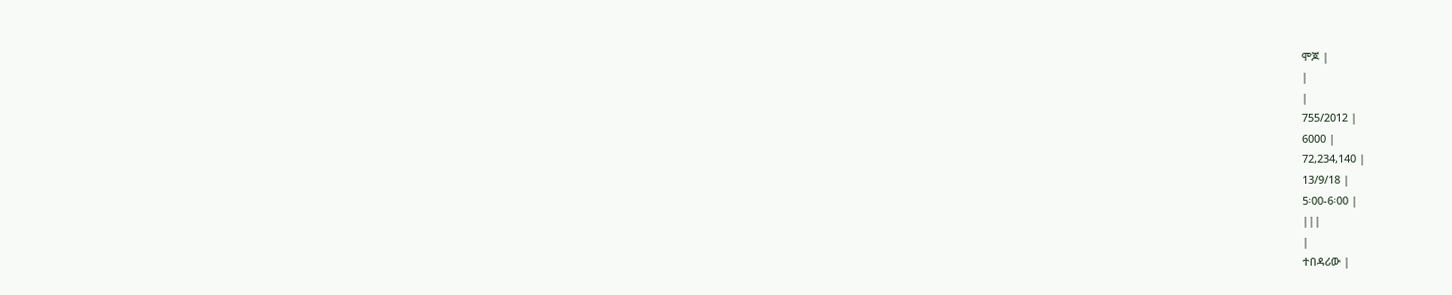ሞጆ |
|
|
755/2012 |
6000 |
72,234,140 |
13/9/18 |
5፡00-6፡00 |
|||
|
ተበዳሪው |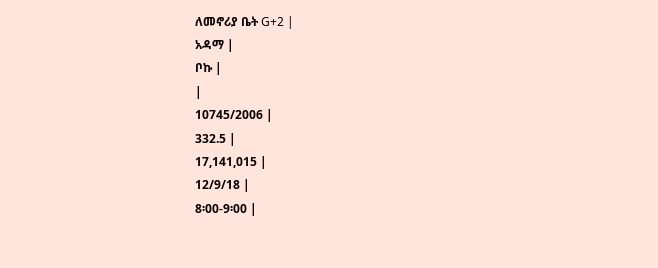ለመኖሪያ ቤት G+2 |
አዳማ |
ቦኩ |
|
10745/2006 |
332.5 |
17,141,015 |
12/9/18 |
8፡00-9፡00 |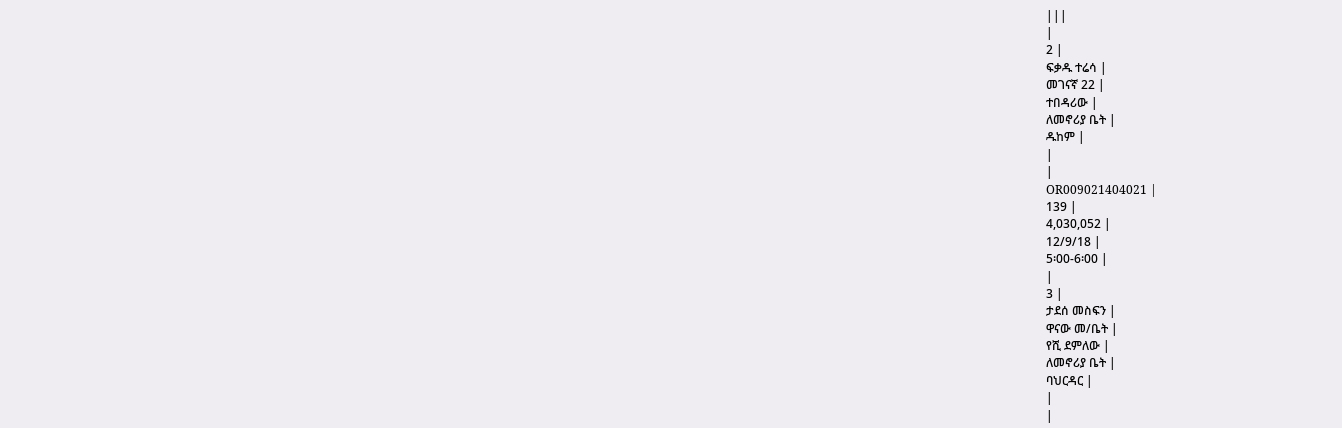|||
|
2 |
ፍቃዱ ተሬሳ |
መገናኛ 22 |
ተበዳሪው |
ለመኖሪያ ቤት |
ዱከም |
|
|
OR009021404021 |
139 |
4,030,052 |
12/9/18 |
5፡00-6፡00 |
|
3 |
ታደሰ መስፍን |
ዋናው መ/ቤት |
የሺ ደምለው |
ለመኖሪያ ቤት |
ባህርዳር |
|
|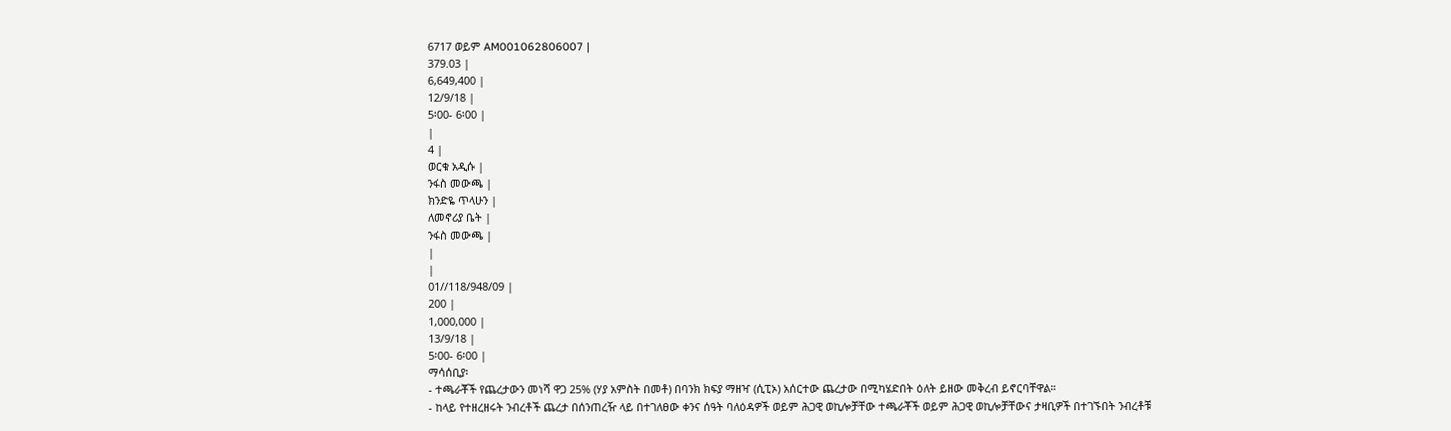6717 ወይም AM001062806007 |
379.03 |
6,649,400 |
12/9/18 |
5፡00- 6፡00 |
|
4 |
ወርቁ አዲሱ |
ንፋስ መውጫ |
ክንድዬ ጥላሁን |
ለመኖሪያ ቤት |
ንፋስ መውጫ |
|
|
01//118/948/09 |
200 |
1,000,000 |
13/9/18 |
5፡00- 6፡00 |
ማሳሰቢያ፡
- ተጫራቾች የጨረታውን መነሻ ዋጋ 25% (ሃያ አምስት በመቶ) በባንክ ክፍያ ማዘዣ (ሲፒኦ) አሰርተው ጨረታው በሚካሄድበት ዕለት ይዘው መቅረብ ይኖርባቸዋል።
- ከላይ የተዘረዘሩት ንብረቶች ጨረታ በሰንጠረዥ ላይ በተገለፀው ቀንና ሰዓት ባለዕዳዎች ወይም ሕጋዊ ወኪሎቻቸው ተጫራቾች ወይም ሕጋዊ ወኪሎቻቸውና ታዛቢዎች በተገኙበት ንብረቶቹ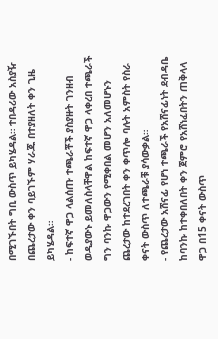በሚገኙበት ግቢ ውስጥ ይካሄዳል። ተበዳሪው አስያዥ በጨረታው ቀን ባይገኙም ሃራጁ በተያዘለት ቀን ጊዜ ይካሄዳል።
- ከፍተኛ ዋጋ ላልሰጡ ተጫራቾች ያስያዙት ገንዘብ ወዲያውኑ ይመለስላቸዋል ከፍተኛ ዋጋ ላቀረበ ተጫራች ግን ባንኩ ዋጋውን የሚቀበል መሆን አለመሆኑን ጨረታው ከተደረገበት ቀን ቀጥሎ ባሉት አምስት የስራ ቀናት ውስጥ ለተጫራቹ ያሳውቃል።
- የጨረታው አሸናፊ የሆነ ተጫራች የአሸናፊነት ደብዳቤ ከባንኩ ከተቀበለበት ቀን ጀምሮ የአሸነፈበትን ጠቅላላ ዋጋ በ15 ቀናት ውስጥ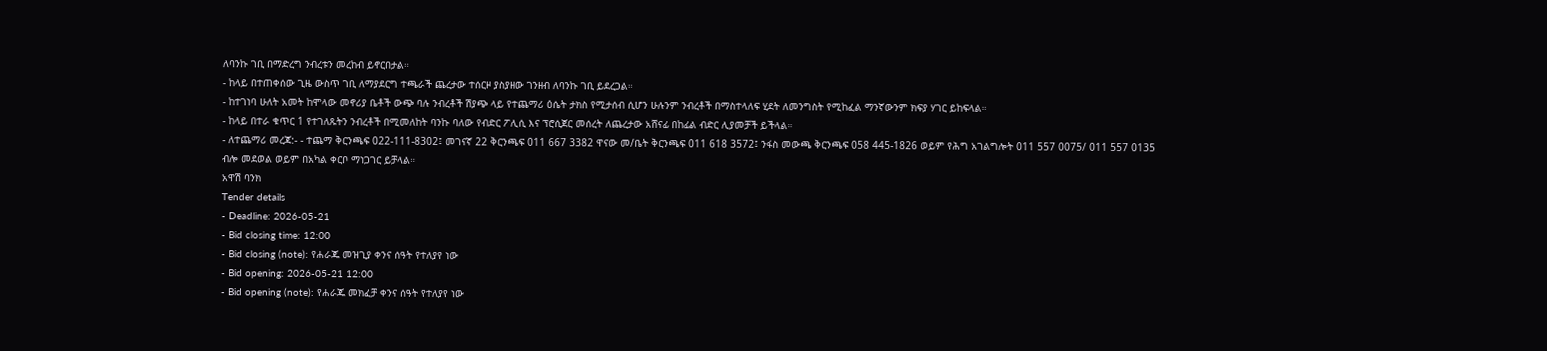ለባንኩ ገቢ በማድረግ ንብረቱን መረከብ ይኖርበታል።
- ከላይ በተጠቀሰው ጊዜ ውስጥ ገቢ ለማያደርግ ተጫራች ጨረታው ተሰርዞ ያስያዘው ገንዘብ ለባንኩ ገቢ ይደረጋል።
- ከተገነባ ሁለት አመት ከሞላው መኖሪያ ቤቶች ውጭ ባሉ ንብረቶች ሽያጭ ላይ የተጨማሪ ዕሴት ታክስ የሚታሰብ ሲሆን ሁሉንም ንብረቶች በማስተላለፍ ሂደት ለመንግስት የሚከፈል ማንኛውንም ክፍያ ሃገር ይከፍላል።
- ከላይ በተራ ቁጥር 1 የተገለጹትን ንብረቶች በሚመለከት ባንኩ ባለው የብድር ፖሊሲ እና ፕሮሲጀር መሰረት ለጨረታው አሸናፊ በከፊል ብድር ሊያመቻች ይችላል።
- ለተጨማሪ መረጃ:- - ተጨማ ቅርንጫፍ 022-111-8302፤ መገናኛ 22 ቅርንጫፍ 011 667 3382 ዋናው መ/ቤት ቅርንጫፍ 011 618 3572፤ ንፋስ መውጫ ቅርንጫፍ 058 445-1826 ወይም የሕግ አገልግሎት 011 557 0075/ 011 557 0135 ብሎ መደወል ወይም በአካል ቀርቦ ማነጋገር ይቻላል።
አዋሽ ባንክ
Tender details
- Deadline: 2026-05-21
- Bid closing time: 12:00
- Bid closing (note): የሐራጁ መዝጊያ ቀንና ሰዓት የተለያየ ነው
- Bid opening: 2026-05-21 12:00
- Bid opening (note): የሐራጁ መክፈቻ ቀንና ሰዓት የተለያየ ነው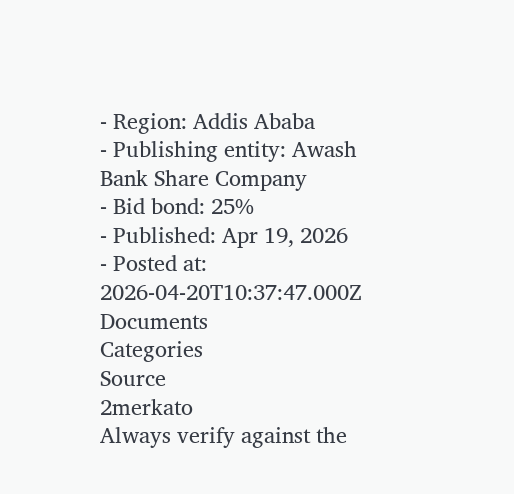- Region: Addis Ababa
- Publishing entity: Awash Bank Share Company
- Bid bond: 25%
- Published: Apr 19, 2026
- Posted at: 2026-04-20T10:37:47.000Z
Documents
Categories
Source
2merkato
Always verify against the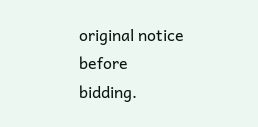original notice before bidding.